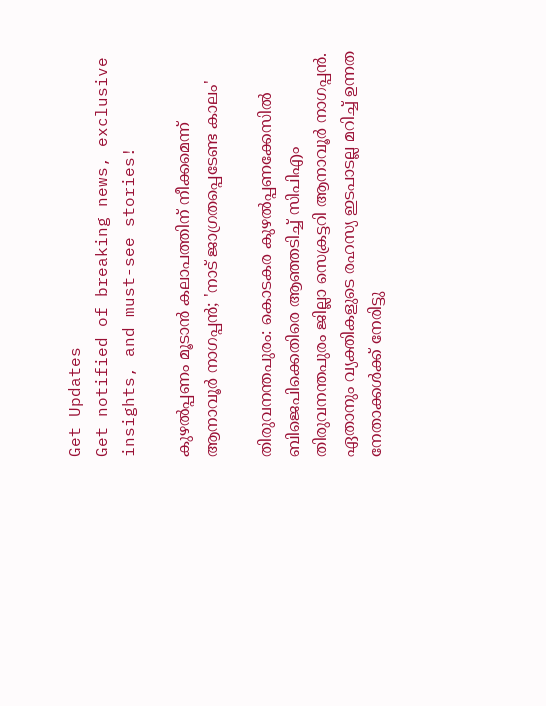Get Updates
Get notified of breaking news, exclusive insights, and must-see stories!

കുഴൽപ്പണം മൂടാൻ കലാപത്തിന് നീക്കമെന്ന് ആനാവൂർ നാഗപ്പൻ; 'നാട് ജാഗ്രതപ്പെടേണ്ട കാലം'

തിരുവനന്തപുരം: കൊടകര കുഴൽപ്പണക്കേസിൽ ബിജെപിക്കെതിരെ ആഞ്ഞടിച്ച് സിപിഎം തിരുവനന്തപുരം ജില്ലാ സെക്രട്ടറി ആനാവൂർ നാഗപ്പൻ. ഏതാനും വ്യക്തികളുടെ രഹസ്യ ഇടപാടല്ല മറിച്ച് ഉന്നത നേതാക്കൾക്ക്‌ നേരിട്ടു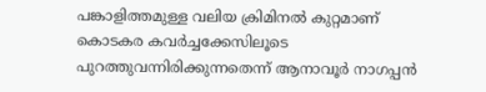പങ്കാളിത്തമുള്ള വലിയ ക്രിമിനൽ കുറ്റമാണ്‌ കൊടകര കവർച്ചക്കേസിലൂടെ പുറത്തുവന്നിരിക്കുന്നതെന്ന് ആനാവൂർ നാഗപ്പൻ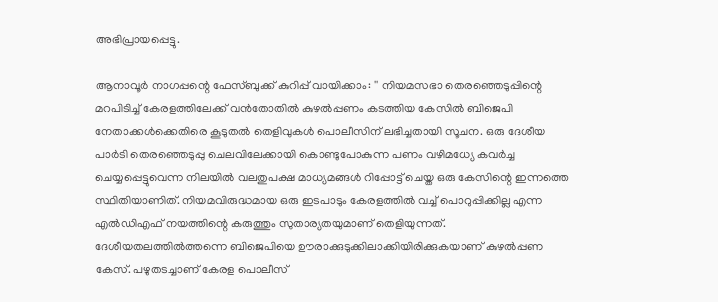അഭിപ്രായപ്പെട്ടു.

ആനാവൂർ നാഗപ്പന്റെ ഫേസ്ബുക്ക് കുറിപ്പ് വായിക്കാം: '' നിയമസഭാ തെരഞ്ഞെടുപ്പിന്റെ മറപിടിച്ച്‌ കേരളത്തിലേക്ക്‌ വൻതോതിൽ കുഴൽപ്പണം കടത്തിയ കേസിൽ ബിജെപി നേതാക്കൾക്കെതിരെ കൂടുതൽ തെളിവുകൾ പൊലീസിന്‌ ലഭിച്ചതായി സൂചന. ഒരു ദേശീയ പാർടി തെരഞ്ഞെടുപ്പു ചെലവിലേക്കായി കൊണ്ടുപോകുന്ന പണം വഴിമധ്യേ കവർച്ച ചെയ്യപ്പെട്ടുവെന്ന നിലയിൽ വലതുപക്ഷ മാധ്യമങ്ങൾ റിപ്പോട്ട് ചെയ്ത ഒരു കേസിന്റെ ഇന്നത്തെ സ്ഥിതിയാണിത്. നിയമവിരുദ്ധമായ ഒരു ഇടപാടും കേരളത്തിൽ വച്ച് പൊറുപ്പിക്കില്ല എന്ന എൽഡിഎഫ് നയത്തിന്റെ കരുത്തും സുതാര്യതയുമാണ് തെളിയുന്നത്. ദേശീയതലത്തിൽത്തന്നെ ബിജെപിയെ ഊരാക്കുടുക്കിലാക്കിയിരിക്കുകയാണ് കുഴൽപ്പണ കേസ്. പഴുതടച്ചാണ്‌ കേരള പൊലീസ്‌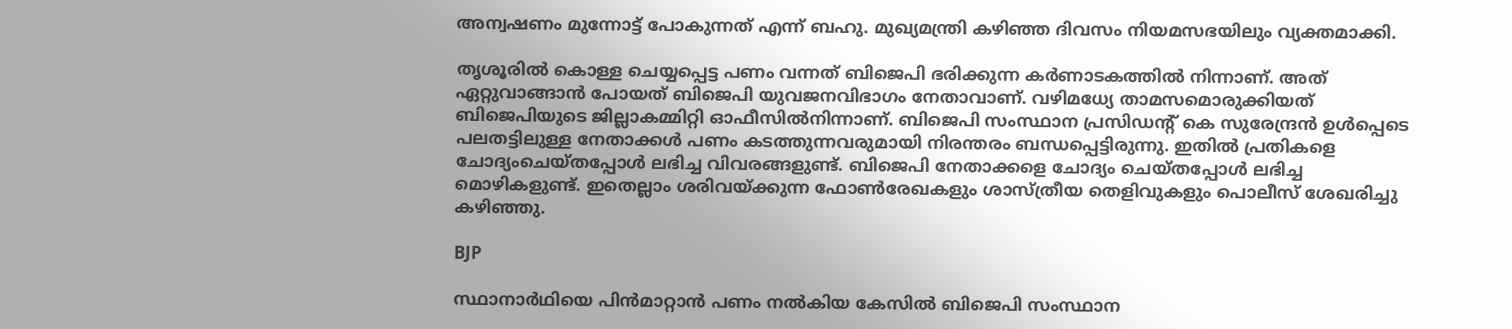അന്വഷണം മുന്നോട്ട് പോകുന്നത് എന്ന് ബഹു. മുഖ്യമന്ത്രി കഴിഞ്ഞ ദിവസം നിയമസഭയിലും വ്യക്തമാക്കി.

തൃശൂരിൽ കൊള്ള ചെയ്യപ്പെട്ട പണം വന്നത്‌ ബിജെപി ഭരിക്കുന്ന കർണാടകത്തിൽ നിന്നാണ്‌. അത്‌ ഏറ്റുവാങ്ങാൻ പോയത്‌ ബിജെപി യുവജനവിഭാഗം നേതാവാണ്‌. വഴിമധ്യേ താമസമൊരുക്കിയത്‌ ബിജെപിയുടെ ജില്ലാകമ്മിറ്റി ഓഫീസിൽനിന്നാണ്‌. ബിജെപി സംസ്ഥാന പ്രസിഡന്റ്‌ കെ സുരേന്ദ്രൻ ഉൾപ്പെടെ പലതട്ടിലുള്ള നേതാക്കൾ പണം കടത്തുന്നവരുമായി നിരന്തരം ബന്ധപ്പെട്ടിരുന്നു. ഇതിൽ പ്രതികളെ ചോദ്യംചെയ്‌തപ്പോൾ ലഭിച്ച വിവരങ്ങളുണ്ട്‌. ബിജെപി നേതാക്കളെ ചോദ്യം ചെയ്‌തപ്പോൾ ലഭിച്ച മൊഴികളുണ്ട്‌. ഇതെല്ലാം ശരിവയ്‌ക്കുന്ന ഫോൺരേഖകളും ശാസ്‌ത്രീയ തെളിവുകളും പൊലീസ്‌ ശേഖരിച്ചു കഴിഞ്ഞു.

BJP

സ്ഥാനാർഥിയെ പിൻമാറ്റാൻ പണം നൽകിയ കേസിൽ ബിജെപി സംസ്ഥാന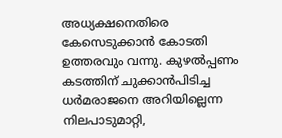അധ്യക്ഷനെതിരെ കേസെടുക്കാൻ കോടതി ഉത്തരവും വന്നു. കുഴൽപ്പണം കടത്തിന്‌ ചുക്കാൻപിടിച്ച ധർമരാജനെ അറിയില്ലെന്ന നിലപാടുമാറ്റി,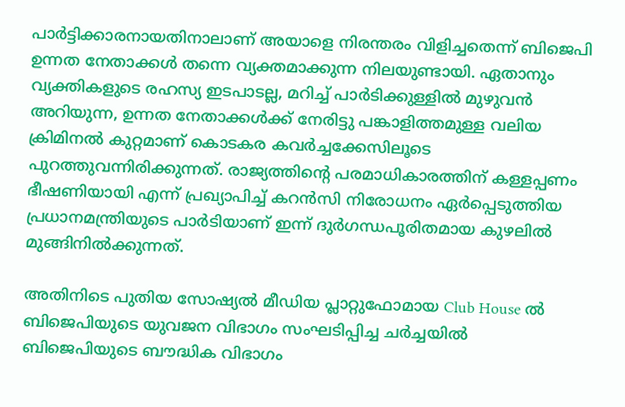പാർട്ടിക്കാരനായതിനാലാണ്‌ അയാളെ നിരന്തരം വിളിച്ചതെന്ന്‌ ബിജെപി ഉന്നത നേതാക്കൾ തന്നെ വ്യക്തമാക്കുന്ന നിലയുണ്ടായി. ഏതാനും വ്യക്തികളുടെ രഹസ്യ ഇടപാടല്ല, മറിച്ച്‌ പാർടിക്കുള്ളിൽ മുഴുവൻ അറിയുന്ന, ഉന്നത നേതാക്കൾക്ക്‌ നേരിട്ടു പങ്കാളിത്തമുള്ള വലിയ ക്രിമിനൽ കുറ്റമാണ്‌ കൊടകര കവർച്ചക്കേസിലൂടെ പുറത്തുവന്നിരിക്കുന്നത്‌. രാജ്യത്തിന്റെ പരമാധികാരത്തിന്‌ കള്ളപ്പണം ഭീഷണിയായി എന്ന്‌ പ്രഖ്യാപിച്ച്‌ കറൻസി നിരോധനം ഏർപ്പെടുത്തിയ പ്രധാനമന്ത്രിയുടെ പാർടിയാണ്‌ ഇന്ന്‌ ദുർഗന്ധപൂരിതമായ കുഴലിൽ മുങ്ങിനിൽക്കുന്നത്‌.

അതിനിടെ പുതിയ സോഷ്യൽ മീഡിയ പ്ലാറ്റുഫോമായ Club House ൽ ബിജെപിയുടെ യുവജന വിഭാഗം സംഘടിപ്പിച്ച ചർച്ചയിൽ ബിജെപിയുടെ ബൗദ്ധിക വിഭാഗം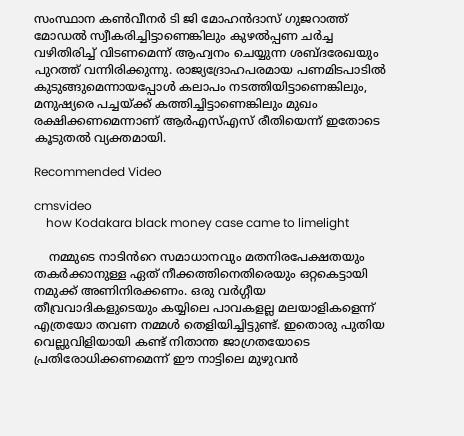സംസ്ഥാന കൺവീനർ ടി ജി മോഹൻദാസ് ഗുജറാത്ത് മോഡൽ സ്വീകരിച്ചിട്ടാണെങ്കിലും കുഴൽപ്പണ ചർച്ച വഴിതിരിച്ച് വിടണമെന്ന് ആഹ്വനം ചെയ്യുന്ന ശബ്ദരേഖയും പുറത്ത് വന്നിരിക്കുന്നു. രാജ്യദ്രോഹപരമായ പണമിടപാടിൽ കുടുങ്ങുമെന്നായപ്പോൾ കലാപം നടത്തിയിട്ടാണെങ്കിലും, മനുഷ്യരെ പച്ചയ്ക്ക് കത്തിച്ചിട്ടാണെങ്കിലും മുഖം രക്ഷിക്കണമെന്നാണ് ആർഎസ്എസ് രീതിയെന്ന് ഇതോടെ കൂടുതൽ വ്യക്തമായി.

Recommended Video

cmsvideo
    how Kodakara black money case came to limelight

    നമ്മുടെ നാടിൻറെ സമാധാനവും മതനിരപേക്ഷതയും തകർക്കാനുള്ള ഏത് നീക്കത്തിനെതിരെയും ഒറ്റകെട്ടായി നമുക്ക് അണിനിരക്കണം. ഒരു വർഗ്ഗീയ തീവ്രവാദികളുടെയും കയ്യിലെ പാവകളല്ല മലയാളികളെന്ന് എത്രയോ തവണ നമ്മൾ തെളിയിച്ചിട്ടുണ്ട്. ഇതൊരു പുതിയ വെല്ലുവിളിയായി കണ്ട് നിതാന്ത ജാഗ്രതയോടെ പ്രതിരോധിക്കണമെന്ന് ഈ നാട്ടിലെ മുഴുവൻ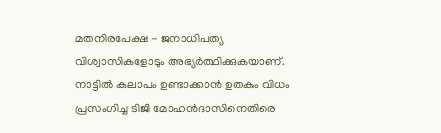മതനിരപേക്ഷ - ജനാധിപത്യ വിശ്വാസികളോടും അഭ്യർത്ഥിക്കുകയാണ്. നാട്ടിൽ കലാപം ഉണ്ടാക്കാൻ ഉതകും വിധം പ്രസംഗിച്ച ടിജി മോഹൻദാസിനെതിരെ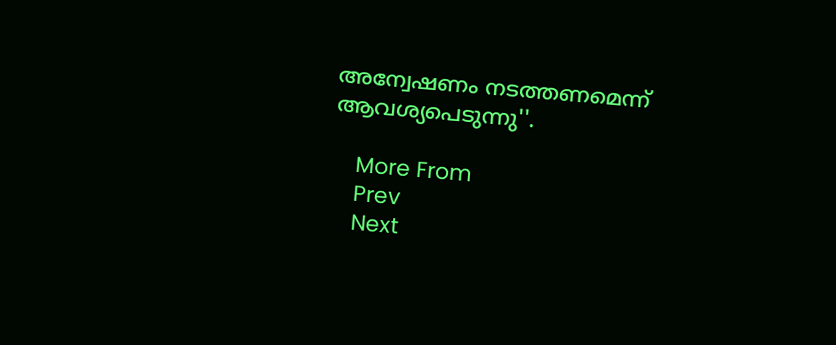അന്വേഷണം നടത്തണമെന്ന് ആവശ്യപെടുന്നു''.

    More From
    Prev
    Next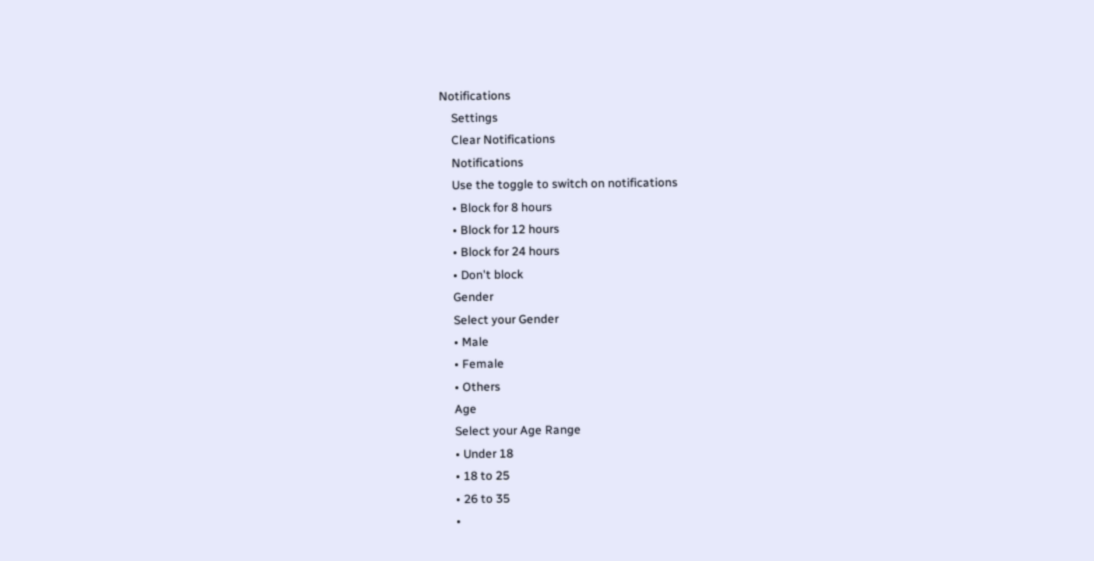Notifications
    Settings
    Clear Notifications
    Notifications
    Use the toggle to switch on notifications
    • Block for 8 hours
    • Block for 12 hours
    • Block for 24 hours
    • Don't block
    Gender
    Select your Gender
    • Male
    • Female
    • Others
    Age
    Select your Age Range
    • Under 18
    • 18 to 25
    • 26 to 35
    •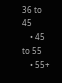36 to 45
    • 45 to 55
    • 55+